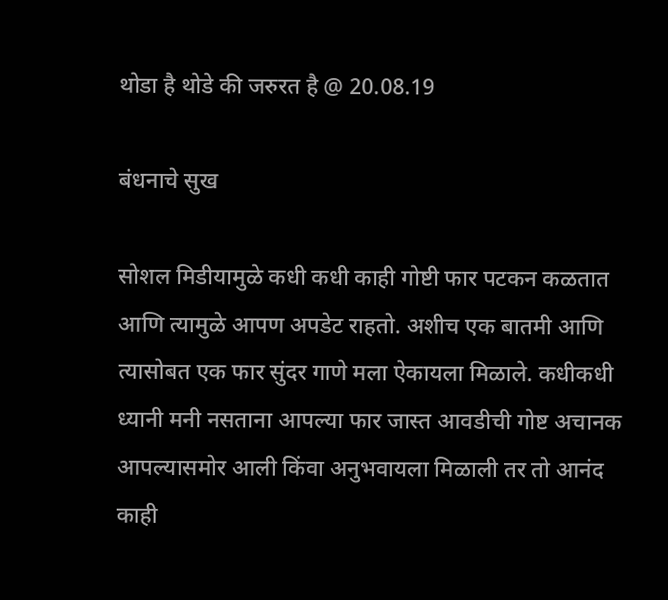थोडा है थोडे की जरुरत है @ 20.08.19

बंधनाचे सुख

सोशल मिडीयामुळे कधी कधी काही गोष्टी फार पटकन कळतात आणि त्यामुळे आपण अपडेट राहतो. अशीच एक बातमी आणि त्यासोबत एक फार सुंदर गाणे मला ऐकायला मिळाले. कधीकधी ध्यानी मनी नसताना आपल्या फार जास्त आवडीची गोष्ट अचानक आपल्यासमोर आली किंवा अनुभवायला मिळाली तर तो आनंद काही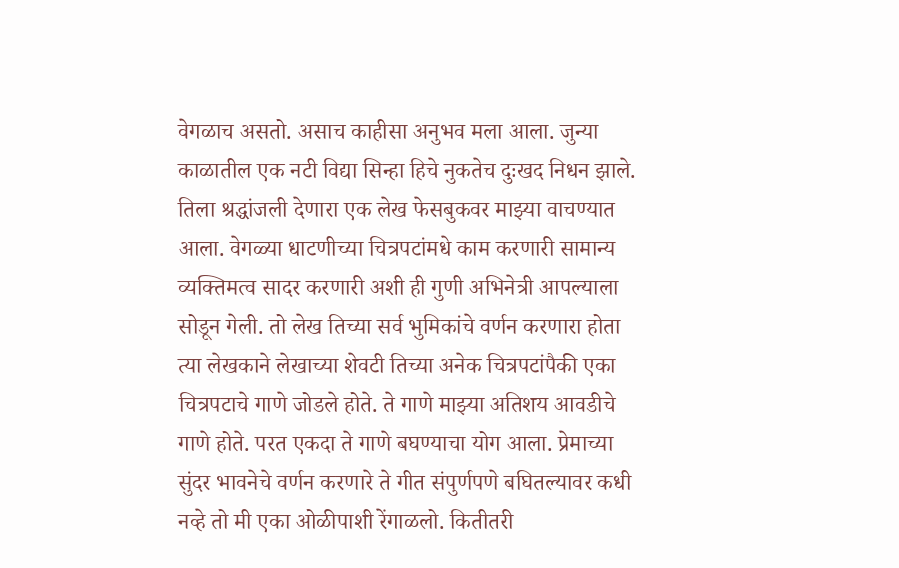वेगळाच असतो. असाच काहीसा अनुभव मला आला. जुन्या काळातील एक नटी विद्या सिन्हा हिचे नुकतेच दुःखद निधन झाले. तिला श्रद्धांजली देणारा एक लेख फेसबुकवर माझ्या वाचण्यात आला. वेगळ्या धाटणीच्या चित्रपटांमधे काम करणारी सामान्य व्यक्तिमत्व सादर करणारी अशी ही गुणी अभिनेत्री आपल्याला सोडून गेली. तो लेख तिच्या सर्व भुमिकांचे वर्णन करणारा होता त्या लेखकाने लेखाच्या शेवटी तिच्या अनेक चित्रपटांपैकी एका चित्रपटाचे गाणे जोडले होते. ते गाणे माझ्या अतिशय आवडीचे गाणे होते. परत एकदा ते गाणे बघण्याचा योग आला. प्रेमाच्या सुंदर भावनेचे वर्णन करणारे ते गीत संपुर्णपणे बघितल्यावर कधी नव्हे तो मी एका ओळीपाशी रेंगाळलो. कितीतरी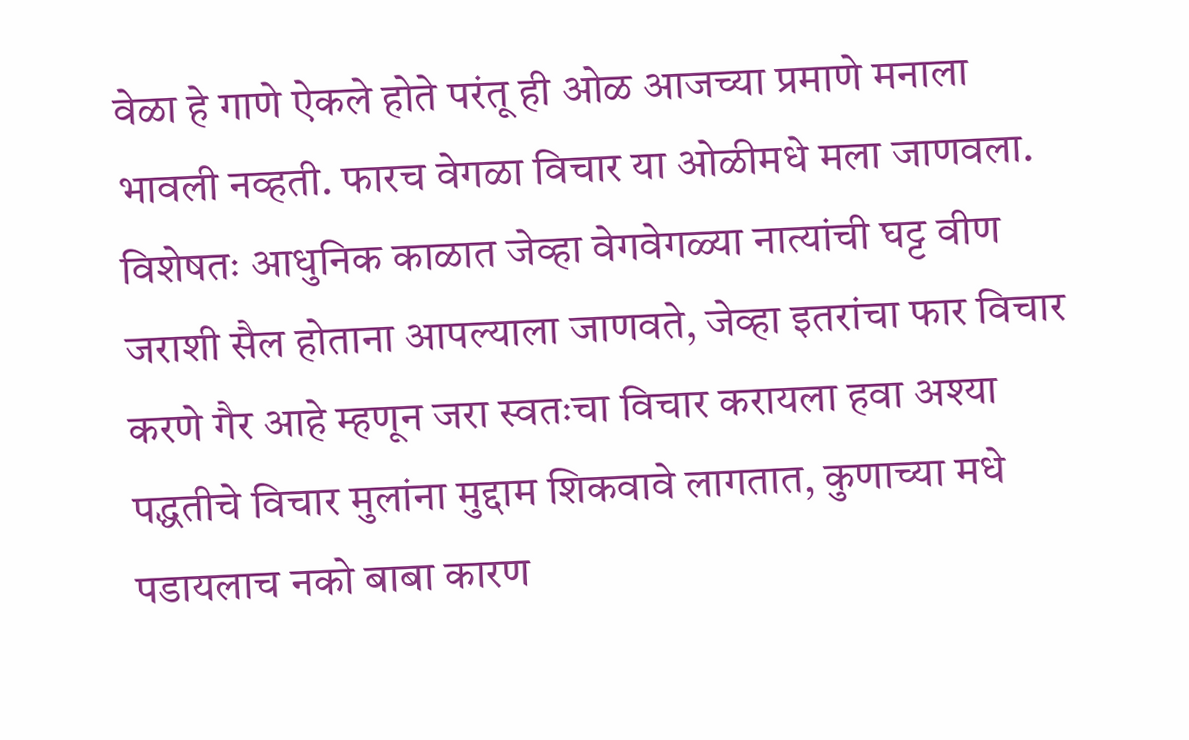वेळा हे गाणे ऐकले होते परंतू ही ओळ आजच्या प्रमाणे मनाला भावली नव्हती. फारच वेगळा विचार या ओळीमधे मला जाणवला. विशेषतः आधुनिक काळात जेव्हा वेगवेगळ्या नात्यांची घट्ट वीण जराशी सैल होताना आपल्याला जाणवते, जेव्हा इतरांचा फार विचार करणे गैर आहे म्हणून जरा स्वतःचा विचार करायला हवा अश्या पद्धतीचे विचार मुलांना मुद्दाम शिकवावे लागतात, कुणाच्या मधे पडायलाच नको बाबा कारण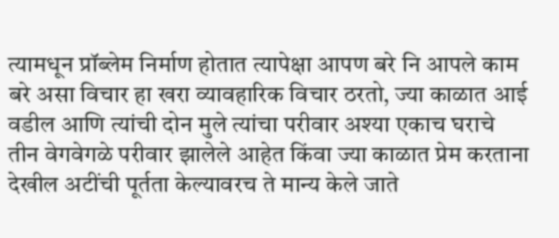त्यामधून प्रॉब्लेम निर्माण होतात त्यापेक्षा आपण बरे नि आपले काम बरे असा विचार हा खरा व्यावहारिक विचार ठरतो, ज्या काळात आई वडील आणि त्यांची दोन मुले त्यांचा परीवार अश्या एकाच घराचे तीन वेगवेगळे परीवार झालेले आहेत किंवा ज्या काळात प्रेम करताना देखील अटींची पूर्तता केल्यावरच ते मान्य केले जाते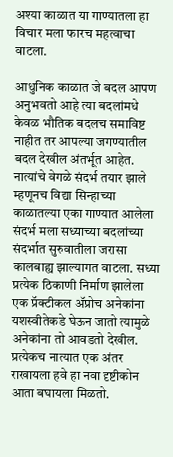अश्या काळात या गाण्यातला हा विचार मला फारच महत्वाचा वाटला.

आधुनिक काळात जे बदल आपण अनुभवतो आहे त्या बदलांमधे केवळ भौतिक बदलच समाविष्ट नाहीत तर आपल्या जगण्यातील बदल देखील अंतर्भूत आहेत. नात्यांचे वेगळे संदर्भ तयार झाले म्हणूनच विद्या सिन्हाच्या काळातल्या एका गाण्यात आलेला संदर्भ मला सध्याच्या बदलांच्या संदर्भात सुरुवातीला जरासा कालबाह्य झाल्यागत वाटला. सध्या प्रत्येक ठिकाणी निर्माण झालेला एक प्रॅक्टीकल ॲप्रोच अनेकांना यशस्वीतेकडे घेऊन जातो त्यामुळे अनेकांना तो आवडतो देखील. प्रत्येकच नात्यात एक अंतर राखायला हवे हा नवा दृष्टीकोन आता बघायला मिळतो.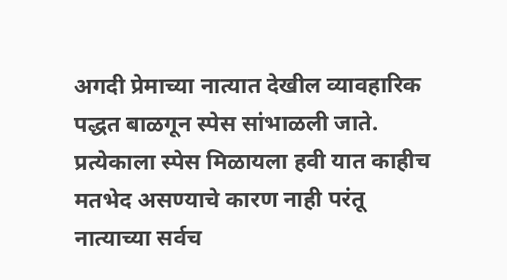अगदी प्रेमाच्या नात्यात देखील व्यावहारिक पद्धत बाळगून स्पेस सांभाळली जाते. प्रत्येकाला स्पेस मिळायला हवी यात काहीच मतभेद असण्याचे कारण नाही परंतू नात्याच्या सर्वच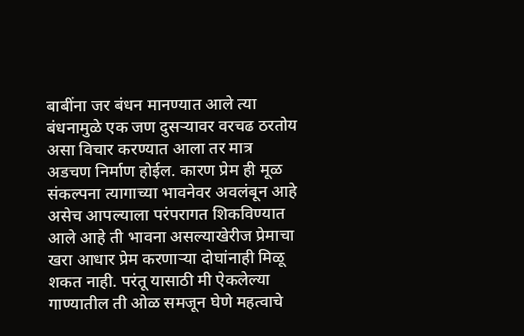बाबींना जर बंधन मानण्यात आले त्या बंधनामुळे एक जण दुसऱ्यावर वरचढ ठरतोय असा विचार करण्यात आला तर मात्र अडचण निर्माण होईल. कारण प्रेम ही मूळ संकल्पना त्यागाच्या भावनेवर अवलंबून आहे असेच आपल्याला परंपरागत शिकविण्यात आले आहे ती भावना असल्याखेरीज प्रेमाचा खरा आधार प्रेम करणाऱ्या दोघांनाही मिळू शकत नाही. परंतू यासाठी मी ऐकलेल्या गाण्यातील ती ओळ समजून घेणे महत्वाचे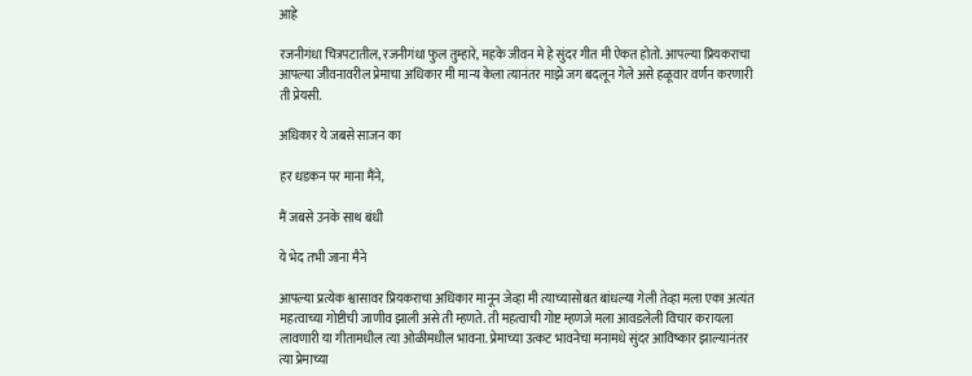आहे

रजनीगंधा चित्रपटातील, रजनीगंधा फुल तुम्हारे, महके जीवन मे हे सुंदर गीत मी ऐकत होतो. आपल्या प्रियकराचा आपल्या जीवनावरील प्रेमाचा अधिकार मी मान्य केला त्यानंतर माझे जग बदलून गेले असे हळूवार वर्णन करणारी ती प्रेयसी.

अधिकार ये जबसे साजन का

हर धडकन पर माना मैंने,

मैं जबसे उनके साथ बंधी

ये भेद तभी जाना मैने

आपल्या प्रत्येक श्वासावर प्रियकराचा अधिकार मानून जेव्हा मी त्याच्यासोबत बांधल्या गेली तेव्हा मला एका अत्यंत महत्वाच्या गोष्टीची जाणीव झाली असे ती म्हणते. ती महत्वाची गोष्ट म्हणजे मला आवडलेली विचार करायला लावणारी या गीतामधील त्या ओळीमधील भावना. प्रेमाच्या उत्कट भावनेचा मनामधे सुंदर आविष्कार झाल्यानंतर त्या प्रेमाच्या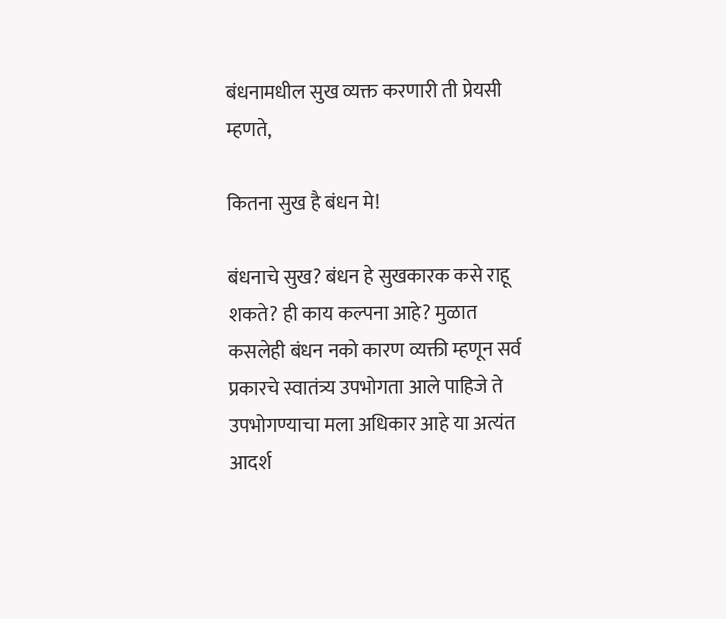बंधनामधील सुख व्यक्त करणारी ती प्रेयसी म्हणते,

कितना सुख है बंधन मे!

बंधनाचे सुख? बंधन हे सुखकारक कसे राहू शकते? ही काय कल्पना आहे? मुळात कसलेही बंधन नको कारण व्यक्ती म्हणून सर्व प्रकारचे स्वातंत्र्य उपभोगता आले पाहिजे ते उपभोगण्याचा मला अधिकार आहे या अत्यंत आदर्श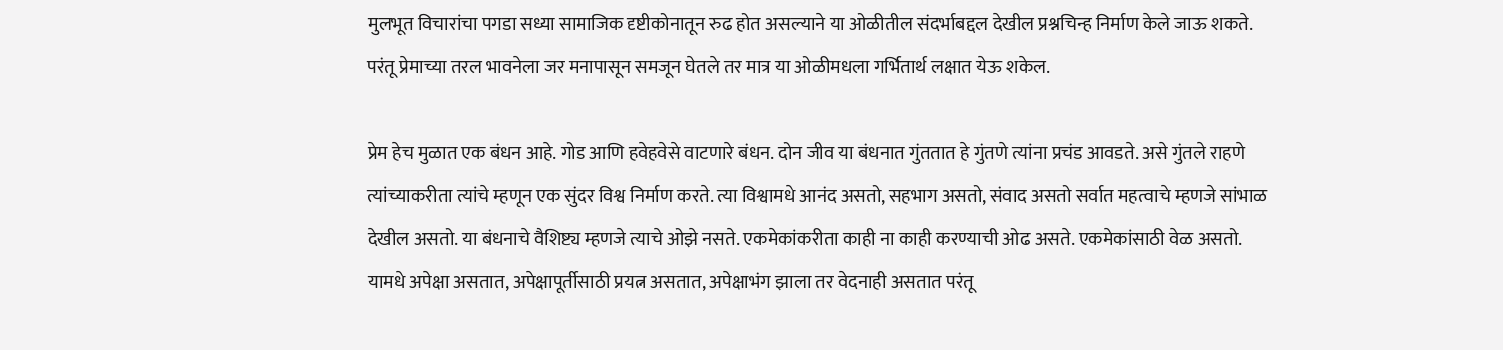मुलभूत विचारांचा पगडा सध्या सामाजिक दृष्टीकोनातून रुढ होत असल्याने या ओळीतील संदर्भाबद्दल देखील प्रश्नचिन्ह निर्माण केले जाऊ शकते. परंतू प्रेमाच्या तरल भावनेला जर मनापासून समजून घेतले तर मात्र या ओळीमधला गर्भितार्थ लक्षात येऊ शकेल.

प्रेम हेच मुळात एक बंधन आहे. गोड आणि हवेहवेसे वाटणारे बंधन. दोन जीव या बंधनात गुंततात हे गुंतणे त्यांना प्रचंड आवडते. असे गुंतले राहणे त्यांच्याकरीता त्यांचे म्हणून एक सुंदर विश्व निर्माण करते. त्या विश्वामधे आनंद असतो, सहभाग असतो, संवाद असतो सर्वात महत्वाचे म्हणजे सांभाळ देखील असतो. या बंधनाचे वैशिष्ट्य म्हणजे त्याचे ओझे नसते. एकमेकांकरीता काही ना काही करण्याची ओढ असते. एकमेकांसाठी वेळ असतो. यामधे अपेक्षा असतात, अपेक्षापूर्तीसाठी प्रयत्न असतात, अपेक्षाभंग झाला तर वेदनाही असतात परंतू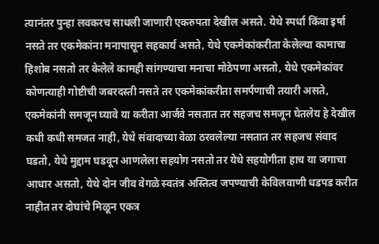त्यानंतर पुन्हा लवकरच साधली जाणारी एकरुपता देखील असते. येथे स्पर्धा किंवा इर्षा नसते तर एकमेकांना मनापासून सहकार्य असते, येथे एकमेकांकरीता केलेल्या कामाचा हिशोब नसतो तर केलेले कामही सांगण्याचा मनाचा मोठेपणा असतो, येथे एकमेकांवर कोणत्याही गोष्टीची जबरदस्ती नसते तर एकमेकांकरीता समर्पणाची तयारी असते, एकमेकांनी समजून घ्यावे या करीता आर्जवे नसतात तर सहजच समजून घेतलेय हे देखील कधी कधी समजत नाही, येथे संवादाच्या वेळा ठरवलेल्या नसतात तर सहजच संवाद घडतो, येथे मुद्दाम घडवून आणलेला सहयोग नसतो तर येथे सहयोगीता हाच या जगाचा आधार असतो, येथे दोन जीव वेगळे स्वतंत्र अस्तित्व जपण्याची केविलवाणी धडपड करीत नाहीत तर दोघांचे मिळून एकत्र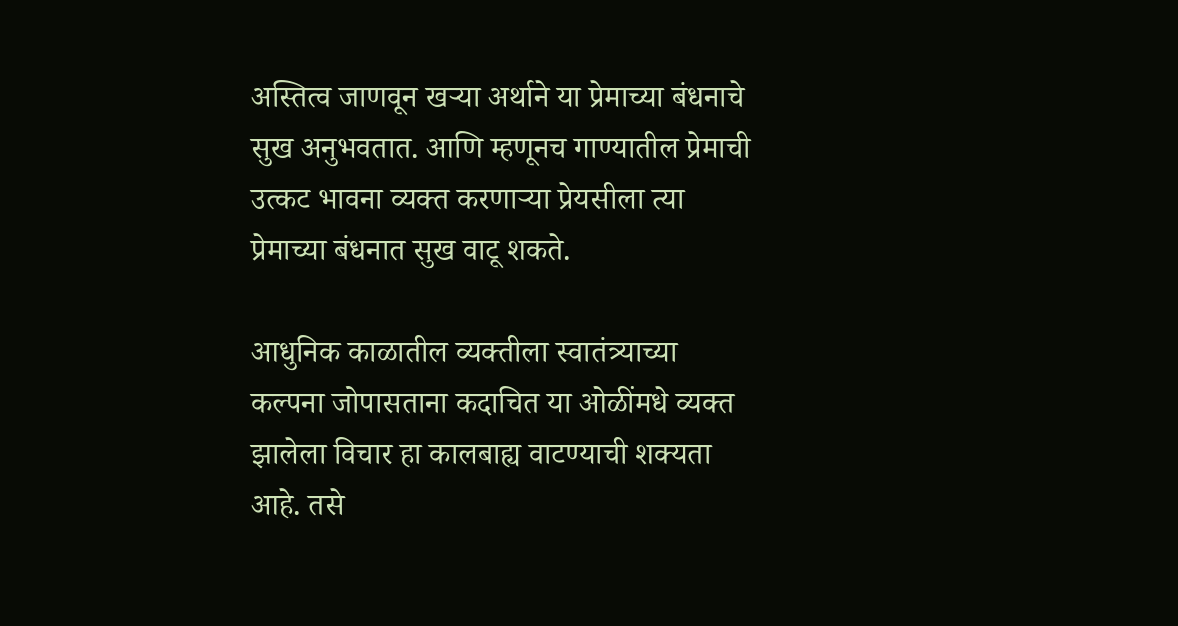अस्तित्व जाणवून खऱ्या अर्थाने या प्रेमाच्या बंधनाचे सुख अनुभवतात. आणि म्हणूनच गाण्यातील प्रेमाची उत्कट भावना व्यक्त करणाऱ्या प्रेयसीला त्या प्रेमाच्या बंधनात सुख वाटू शकते.

आधुनिक काळातील व्यक्तीला स्वातंत्र्याच्या कल्पना जोपासताना कदाचित या ओळींमधे व्यक्त झालेला विचार हा कालबाह्य वाटण्याची शक्यता आहे. तसे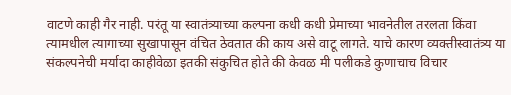वाटणे काही गैर नाही. परंतू या स्वातंत्र्याच्या कल्पना कधी कधी प्रेमाच्या भावनेतील तरलता किंवा त्यामधील त्यागाच्या सुखापासून वंचित ठेवतात की काय असे वाटू लागते. याचे कारण व्यक्तीस्वातंत्र्य या संकल्पनेची मर्यादा काहीवेळा इतकी संकुचित होते की केवळ मी पलीकडे कुणाचाच विचार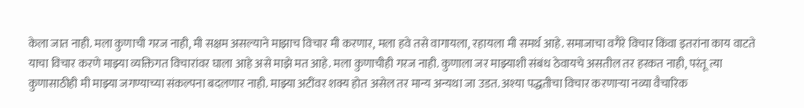केला जात नाही. मला कुणाची गरज नाही, मी सक्षम असल्याने माझाच विचार मी करणार, मला हवे तसे वागायला, रहायला मी समर्थ आहे. समाजाचा वगैरे विचार किंवा इतरांना काय वाटते याचा विचार करणे माझ्या व्यक्तिगत विचारांवर घाला आहे असे माझे मत आहे. मला कुणाचीही गरज नाही. कुणाला जर माझ्याशी संबंध ठेवायचे असतील तर हरकत नाही, परंतू त्या कुणासाठीही मी माझ्या जगण्याच्या संकल्पना बदलणार नाही. माझ्या अटींवर शक्य होत असेल तर मान्य अन्यथा जा उडत. अश्या पद्धतीचा विचार करणाऱ्या नव्या वैचारिक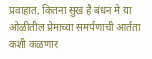प्रवाहात, कितना सुख है बंधन मे या ओळीतील प्रेमाच्या समर्पणाची आर्तता कशी कळणार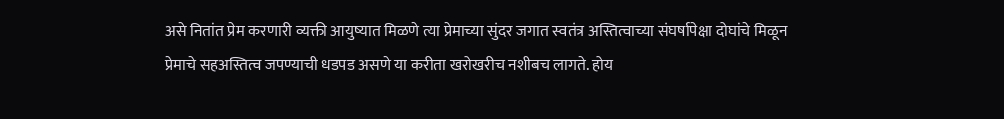असे नितांत प्रेम करणारी व्यक्ती आयुष्यात मिळणे त्या प्रेमाच्या सुंदर जगात स्वतंत्र अस्तित्वाच्या संघर्षापेक्षा दोघांचे मिळून प्रेमाचे सहअस्तित्व जपण्याची धडपड असणे या करीता खरोखरीच नशीबच लागते. होय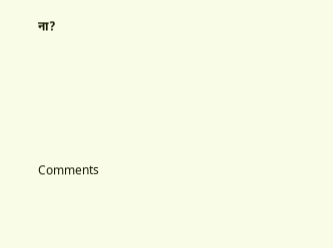ना?





Comments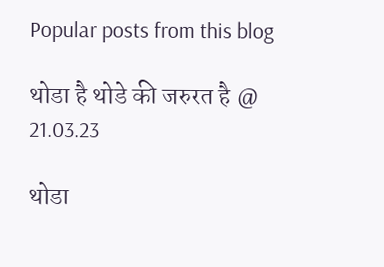Popular posts from this blog

थोडा है थोडे की जरुरत है @ 21.03.23

थोडा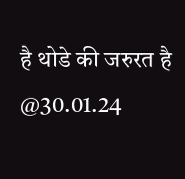है थोडे की जरुरत है @30.01.24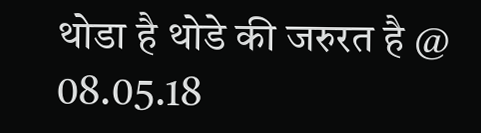थोडा है थोडे की जरुरत है @ 08.05.18